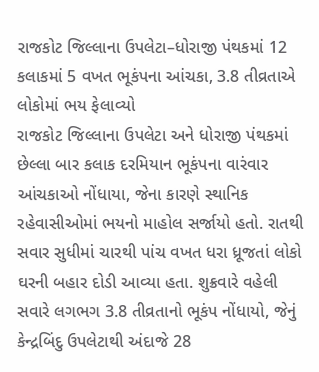રાજકોટ જિલ્લાના ઉપલેટા–ધોરાજી પંથકમાં 12 કલાકમાં 5 વખત ભૂકંપના આંચકા, 3.8 તીવ્રતાએ લોકોમાં ભય ફેલાવ્યો
રાજકોટ જિલ્લાના ઉપલેટા અને ધોરાજી પંથકમાં છેલ્લા બાર કલાક દરમિયાન ભૂકંપના વારંવાર આંચકાઓ નોંધાયા, જેના કારણે સ્થાનિક રહેવાસીઓમાં ભયનો માહોલ સર્જાયો હતો. રાતથી સવાર સુધીમાં ચારથી પાંચ વખત ધરા ધ્રૂજતાં લોકો ઘરની બહાર દોડી આવ્યા હતા. શુક્રવારે વહેલી સવારે લગભગ 3.8 તીવ્રતાનો ભૂકંપ નોંધાયો, જેનું કેન્દ્રબિંદુ ઉપલેટાથી અંદાજે 28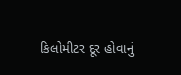કિલોમીટર દૂર હોવાનું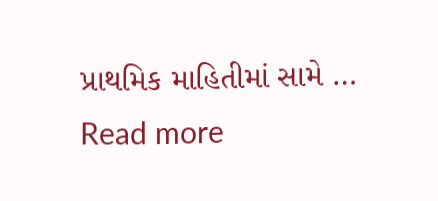પ્રાથમિક માહિતીમાં સામે … Read more